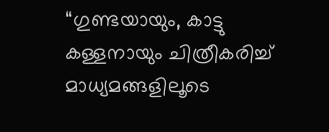“ഗുണ്ടയായും, കാട്ടു കള്ളനായും ചിത്രീകരിച്ച് മാധ്യമങ്ങളിലൂടെ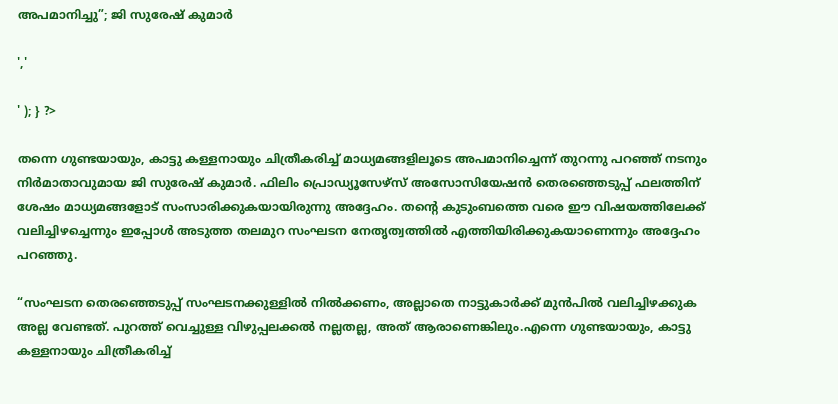അപമാനിച്ചു”; ജി സുരേഷ് കുമാർ

','

' ); } ?>

തന്നെ ഗുണ്ടയായും, കാട്ടു കള്ളനായും ചിത്രീകരിച്ച് മാധ്യമങ്ങളിലൂടെ അപമാനിച്ചെന്ന് തുറന്നു പറഞ്ഞ് നടനും നിർമാതാവുമായ ജി സുരേഷ് കുമാർ. ഫിലിം പ്രൊഡ്യൂസേഴ്‌സ് അസോസിയേഷൻ തെരഞ്ഞെടുപ്പ് ഫലത്തിന് ശേഷം മാധ്യമങ്ങളോട് സംസാരിക്കുകയായിരുന്നു അദ്ദേഹം. തന്റെ കുടുംബത്തെ വരെ ഈ വിഷയത്തിലേക്ക് വലിച്ചിഴച്ചെന്നും ഇപ്പോൾ അടുത്ത തലമുറ സംഘടന നേതൃത്വത്തിൽ എത്തിയിരിക്കുകയാണെന്നും അദ്ദേഹം പറഞ്ഞു.

“സംഘടന തെരഞ്ഞെടുപ്പ് സംഘടനക്കുള്ളിൽ നിൽക്കണം, അല്ലാതെ നാട്ടുകാർക്ക് മുൻപിൽ വലിച്ചിഴക്കുക അല്ല വേണ്ടത്. പുറത്ത് വെച്ചുള്ള വിഴുപ്പലക്കൽ നല്ലതല്ല, അത് ആരാണെങ്കിലും.എന്നെ ഗുണ്ടയായും, കാട്ടു കള്ളനായും ചിത്രീകരിച്ച്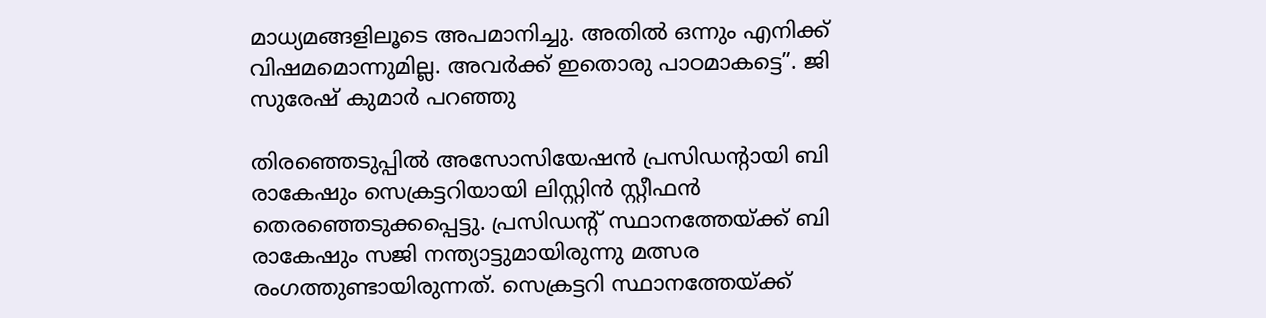മാധ്യമങ്ങളിലൂടെ അപമാനിച്ചു. അതിൽ ഒന്നും എനിക്ക് വിഷമമൊന്നുമില്ല. അവർക്ക് ഇതൊരു പാഠമാകട്ടെ”. ജി സുരേഷ് കുമാർ പറഞ്ഞു

തിരഞ്ഞെടുപ്പിൽ അസോസിയേഷന്‍ പ്രസിഡന്റായി ബി രാകേഷും സെക്രട്ടറിയായി ലിസ്റ്റിന്‍ സ്റ്റീഫന്‍ തെരഞ്ഞെടുക്കപ്പെട്ടു. പ്രസിഡന്റ് സ്ഥാനത്തേയ്ക്ക് ബി രാകേഷും സജി നന്ത്യാട്ടുമായിരുന്നു മത്സര രംഗത്തുണ്ടായിരുന്നത്. സെക്രട്ടറി സ്ഥാനത്തേയ്ക്ക്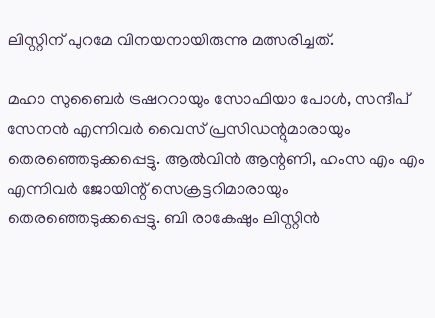ലിസ്റ്റിന് പുറമേ വിനയനായിരുന്നു മത്സരിച്ചത്.

മഹാ സുബൈര്‍ ട്രഷററായും സോഫിയാ പോള്‍, സന്ദീപ് സേനന്‍ എന്നിവര്‍ വൈസ് പ്രസിഡന്റുമാരായും തെരഞ്ഞെടുക്കപ്പെട്ടു. ആല്‍വിന്‍ ആന്റണി, ഹംസ എം എം എന്നിവര്‍ ജോയിന്റ് സെക്രട്ടറിമാരായും തെരഞ്ഞെടുക്കപ്പെട്ടു. ബി രാകേഷും ലിസ്റ്റിന്‍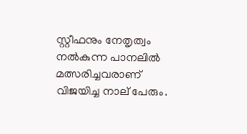സ്റ്റീഫനും നേതൃത്വം നല്‍കുന്ന പാനലില്‍ മത്സരിച്ചവരാണ് വിജയിച്ച നാല് പേരും.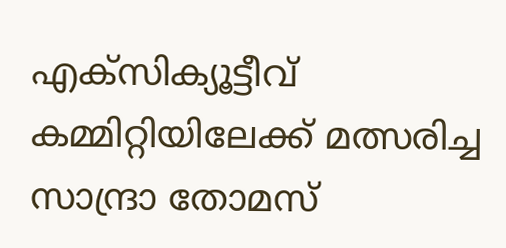എക്‌സിക്യൂട്ടീവ് കമ്മിറ്റിയിലേക്ക് മത്സരിച്ച സാന്ദ്രാ തോമസ്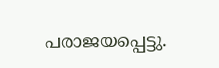പരാജയപ്പെട്ടു.